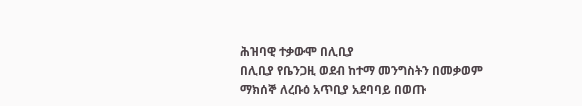ሕዝባዊ ተቃውሞ በሊቢያ
በሊቢያ የቤንጋዚ ወደብ ከተማ መንግስትን በመቃወም ማክሰኞ ለረቡዕ አጥቢያ አደባባይ በወጡ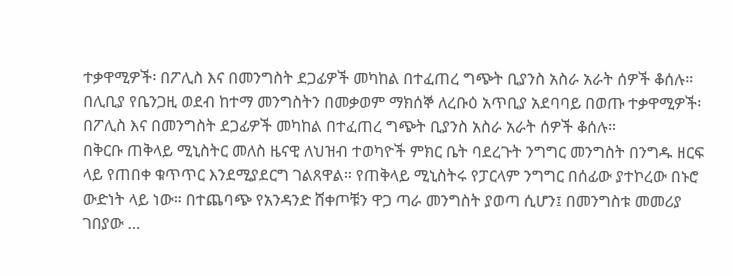ተቃዋሚዎች፡ በፖሊስ እና በመንግስት ደጋፊዎች መካከል በተፈጠረ ግጭት ቢያንስ አስራ አራት ሰዎች ቆሰሉ።
በሊቢያ የቤንጋዚ ወደብ ከተማ መንግስትን በመቃወም ማክሰኞ ለረቡዕ አጥቢያ አደባባይ በወጡ ተቃዋሚዎች፡ በፖሊስ እና በመንግስት ደጋፊዎች መካከል በተፈጠረ ግጭት ቢያንስ አስራ አራት ሰዎች ቆሰሉ።
በቅርቡ ጠቅላይ ሚኒስትር መለስ ዜናዊ ለህዝብ ተወካዮች ምክር ቤት ባደረጉት ንግግር መንግስት በንግዱ ዘርፍ ላይ የጠበቀ ቁጥጥር እንደሚያደርግ ገልጸዋል። የጠቅላይ ሚኒስትሩ የፓርላም ንግግር በሰፊው ያተኮረው በኑሮ ውድነት ላይ ነው። በተጨባጭ የአንዳንድ ሸቀጦቹን ዋጋ ጣራ መንግስት ያወጣ ሲሆን፤ በመንግስቱ መመሪያ ገበያው …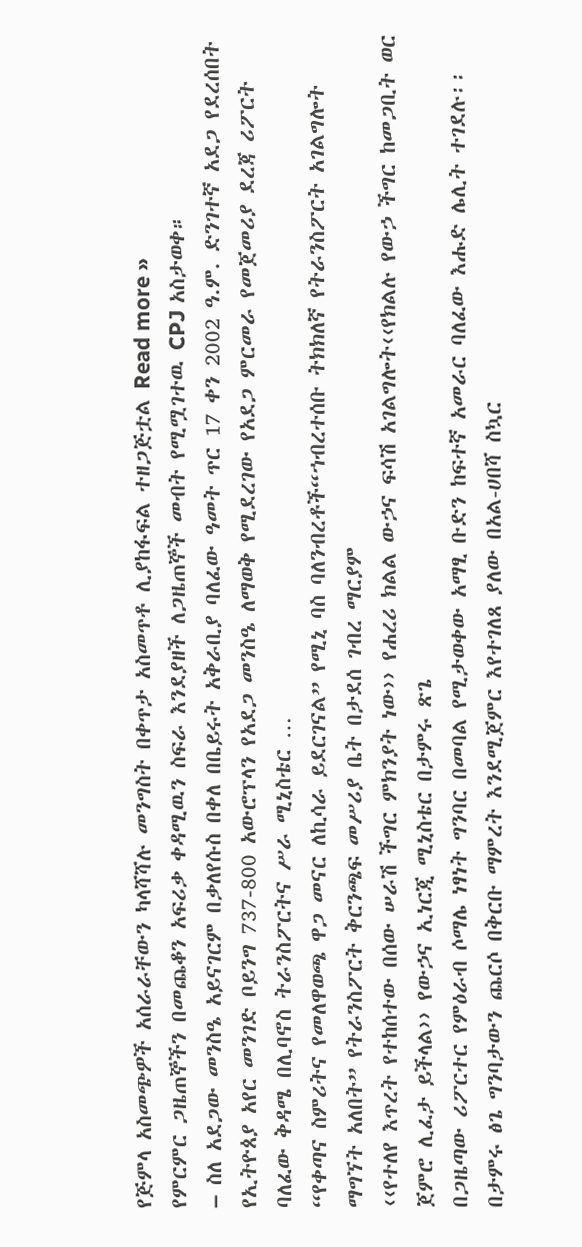የጅምላ አስመጭዎች አሰራራቸውን ካላሻሻሉ መንግስት በቀጥታ አስመጥቶ ሊያከፋፍል ተዘጋጅቷል Read more »
የምርምር ጋዜጠኞችን በመጨቆን አፍሪቃ ቀዳሚዉን ስፍራ እንደያዘች ለጋዜጠኞች መብት የሚሟገተዉ CPJ አስታወቀ።
– ስለ አደጋው መንስዔ አይናገርም በቃለየሱስ በቀለ በቤይሩት አቅራቢያ ባለፈው ዓመት ጥር 17 ቀን 2002 ዓ.ም. ድንገተኛ አደጋ የደረሰበት የኢትዮጰያ አየር መንገድ ቦይንግ 737-800 አውሮፕላን የአደጋ መንስዔ ለማወቅ የሚደረገው የአደጋ ምርመራ የመጀመሪያ ደረጃ ሪፖርት ባለፈው ቅዳሜ በሊባኖስ ትራንስፖርትና ሥራ ሚኒስቴር …
“የቀጣና ስምሪትና የመለዋወጫ ዋጋ መናር ለኪሳራ ይደርገናል” የሚኒ ባስ ባለንብረቶች“ኀብረተሰቡ ትክክለኛ የትራንስፖርት አገልግሎት ማግኘት አለበት” የትራንስፖርት ቅርንጫፍ መሥሪያ ቤት በታደሰ ገብረ ማርያም
‹‹የተለየ እጥረት የተከሰተው በሰው ሠራሽ ችግር ምክንያት ነው›› የሐረሪ ክልል ውኃና ፍሳሽ አገልግሎት‹‹የክልሉ የውኃ ችግር ከመጋቢት ወር ጀምሮ ሊፈታ ይችላል›› የውኃና ኢነርጂ ሚኒስቴር በታምሩ ጽጌ
በጋዜጣው ሪፖርተር የምዕራብ ሶማሌ ነፃነት ግንባር በመባል የሚታወቀው አማፂ ቡድን ከፍተኛ አመራር ባለፈው እሑድ ሌሊት ተገደሉ፡፡
በታምሩ ፅጌ ግንባታውን ጨርሶ በቅርቡ ማምረት እንደሚጀምር እየተገለጸ ያለው በአል-ሀበሻ ስኳር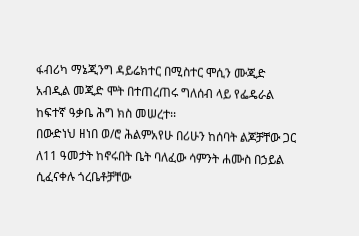ፋብሪካ ማኔጂንግ ዳይሬክተር በሚስተር ሞሲን ሙጂድ አብዲል መጂድ ሞት በተጠረጠሩ ግለሰብ ላይ የፌዴራል ከፍተኛ ዓቃቤ ሕግ ክስ መሠረተ፡፡
በውድነህ ዘነበ ወ/ሮ ሕልምአየሁ በሪሁን ከሰባት ልጆቻቸው ጋር ለ11 ዓመታት ከኖሩበት ቤት ባለፈው ሳምንት ሐሙስ በኃይል ሲፈናቀሉ ጎረቤቶቻቸው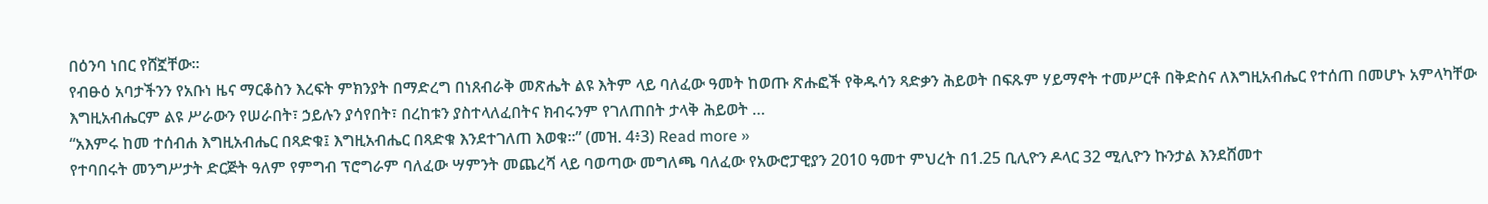በዕንባ ነበር የሸኟቸው፡፡
የብፁዕ አባታችንን የአቡነ ዜና ማርቆስን እረፍት ምክንያት በማድረግ በነጸብራቅ መጽሔት ልዩ እትም ላይ ባለፈው ዓመት ከወጡ ጽሑፎች የቅዱሳን ጻድቃን ሕይወት በፍጹም ሃይማኖት ተመሥርቶ በቅድስና ለእግዚአብሔር የተሰጠ በመሆኑ አምላካቸው እግዚአብሔርም ልዩ ሥራውን የሠራበት፣ ኃይሉን ያሳየበት፣ በረከቱን ያስተላለፈበትና ክብሩንም የገለጠበት ታላቅ ሕይወት …
“አእምሩ ከመ ተሰብሐ እግዚአብሔር በጻድቁ፤ እግዚአብሔር በጻድቁ እንደተገለጠ እወቁ።” (መዝ. 4፥3) Read more »
የተባበሩት መንግሥታት ድርጅት ዓለም የምግብ ፕሮግራም ባለፈው ሣምንት መጨረሻ ላይ ባወጣው መግለጫ ባለፈው የአውሮፓዊያን 2010 ዓመተ ምህረት በ1.25 ቢሊዮን ዶላር 32 ሚሊዮን ኩንታል እንደሸመተ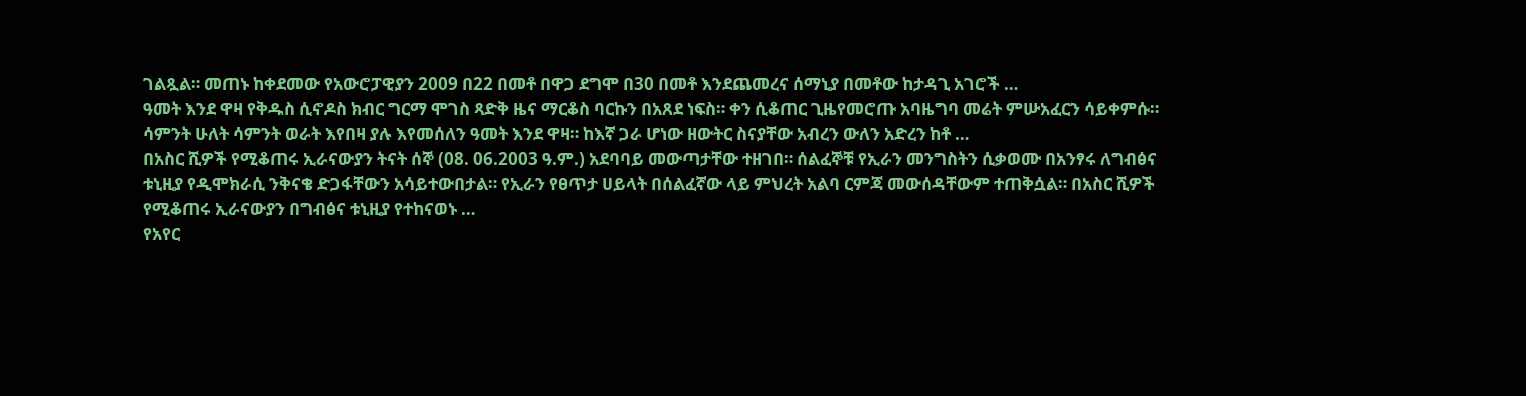ገልጿል። መጠኑ ከቀደመው የአውሮፓዊያን 2009 በ22 በመቶ በዋጋ ደግሞ በ30 በመቶ እንደጨመረና ሰማኒያ በመቶው ከታዳጊ አገሮች …
ዓመት እንደ ዋዛ የቅዱስ ሲኖዶስ ክብር ግርማ ሞገስ ጻድቅ ዜና ማርቆስ ባርኩን በአጸደ ነፍስ። ቀን ሲቆጠር ጊዜየመሮጡ አባዜግባ መሬት ምሡአፈርን ሳይቀምሱ። ሳምንት ሁለት ሳምንት ወራት እየበዛ ያሉ እየመሰለን ዓመት እንደ ዋዛ። ከእኛ ጋራ ሆነው ዘውትር ስናያቸው አብረን ውለን አድረን ከቶ …
በአስር ሺዎች የሚቆጠሩ ኢራናውያን ትናት ሰኞ (08. 06.2003 ዓ.ም.) አደባባይ መውጣታቸው ተዘገበ። ሰልፈኞቹ የኢራን መንግስትን ሲቃወሙ በአንፃሩ ለግብፅና ቱኒዚያ የዲሞክራሲ ንቅናቄ ድጋፋቸውን አሳይተውበታል። የኢራን የፀጥታ ሀይላት በሰልፈኛው ላይ ምህረት አልባ ርምጃ መውሰዳቸውም ተጠቅሷል። በአስር ሺዎች የሚቆጠሩ ኢራናውያን በግብፅና ቱኒዚያ የተከናወኑ …
የአየር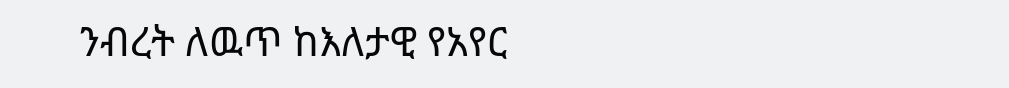ንብረት ለዉጥ ከእለታዊ የአየር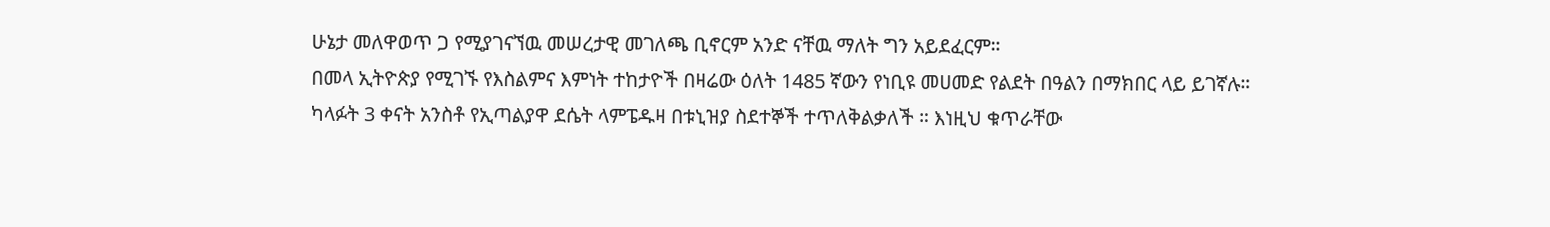ሁኔታ መለዋወጥ ጋ የሚያገናኘዉ መሠረታዊ መገለጫ ቢኖርም አንድ ናቸዉ ማለት ግን አይደፈርም።
በመላ ኢትዮጵያ የሚገኙ የእስልምና እምነት ተከታዮች በዛሬው ዕለት 1485 ኛውን የነቢዩ መሀመድ የልደት በዓልን በማክበር ላይ ይገኛሉ።
ካላፉት 3 ቀናት አንስቶ የኢጣልያዋ ደሴት ላምፔዱዛ በቱኒዝያ ስደተኞች ተጥለቅልቃለች ። እነዚህ ቁጥራቸው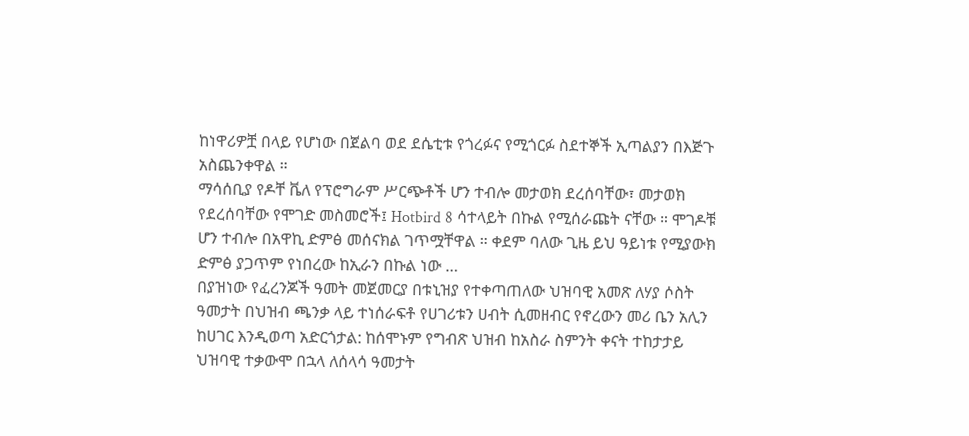ከነዋሪዎቿ በላይ የሆነው በጀልባ ወደ ደሴቲቱ የጎረፉና የሚጎርፉ ስደተኞች ኢጣልያን በእጅጉ አስጨንቀዋል ።
ማሳሰቢያ የዶቸ ቬለ የፕሮግራም ሥርጭቶች ሆን ተብሎ መታወክ ደረሰባቸው፣ መታወክ የደረሰባቸው የሞገድ መስመሮች፤ Hotbird 8 ሳተላይት በኩል የሚሰራጩት ናቸው ። ሞገዶቹ ሆን ተብሎ በአዋኪ ድምፅ መሰናክል ገጥሟቸዋል ። ቀደም ባለው ጊዜ ይህ ዓይነቱ የሚያውክ ድምፅ ያጋጥም የነበረው ከኢራን በኩል ነው …
በያዝነው የፈረንጆች ዓመት መጀመርያ በቱኒዝያ የተቀጣጠለው ህዝባዊ አመጽ ለሃያ ሶስት ዓመታት በህዝብ ጫንቃ ላይ ተነሰራፍቶ የሀገሪቱን ሀብት ሲመዘብር የኖረውን መሪ ቤን አሊን ከሀገር እንዲወጣ አድርጎታል: ከሰሞኑም የግብጽ ህዝብ ከአስራ ስምንት ቀናት ተከታታይ ህዝባዊ ተቃውሞ በኋላ ለሰላሳ ዓመታት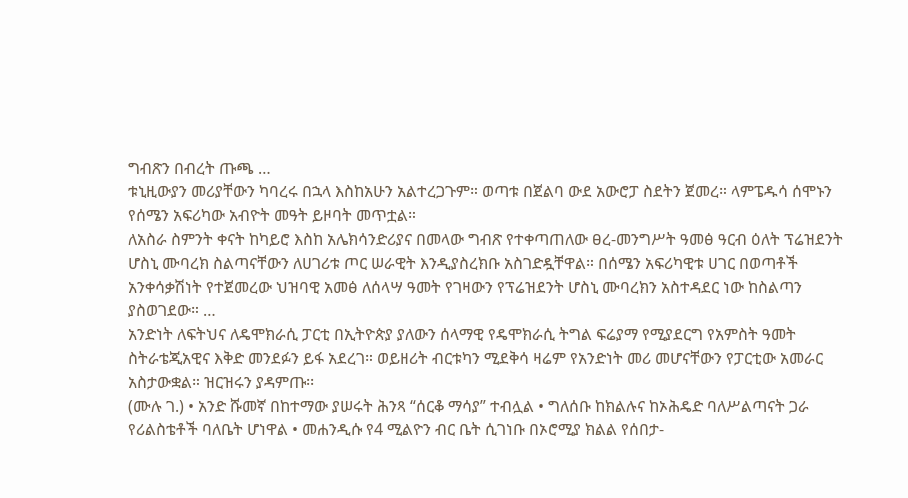ግብጽን በብረት ጡጫ …
ቱኒዚውያን መሪያቸውን ካባረሩ በኋላ እስከአሁን አልተረጋጉም። ወጣቱ በጀልባ ውደ አውሮፓ ስደትን ጀመረ። ላምፔዱሳ ሰሞኑን የሰሜን አፍሪካው አብዮት መዓት ይዞባት መጥቷል።
ለአስራ ስምንት ቀናት ከካይሮ እስከ አሌክሳንድሪያና በመላው ግብጽ የተቀጣጠለው ፀረ-መንግሥት ዓመፅ ዓርብ ዕለት ፕሬዝደንት ሆስኒ ሙባረክ ስልጣናቸውን ለሀገሪቱ ጦር ሠራዊት እንዲያስረክቡ አስገድዷቸዋል። በሰሜን አፍሪካዊቱ ሀገር በወጣቶች አንቀሳቃሽነት የተጀመረው ህዝባዊ አመፅ ለሰላሣ ዓመት የገዛውን የፕሬዝደንት ሆስኒ ሙባረክን አስተዳደር ነው ከስልጣን ያስወገደው። …
አንድነት ለፍትህና ለዴሞክራሲ ፓርቲ በኢትዮጵያ ያለውን ሰላማዊ የዴሞክራሲ ትግል ፍሬያማ የሚያደርግ የአምስት ዓመት ስትራቴጂአዊና እቅድ መንደፉን ይፋ አደረገ። ወይዘሪት ብርቱካን ሚደቅሳ ዛሬም የአንድነት መሪ መሆናቸውን የፓርቲው አመራር አስታውቋል። ዝርዝሩን ያዳምጡ፡፡
(ሙሉ ገ.) • አንድ ሹመኛ በከተማው ያሠሩት ሕንጻ “ሰርቆ ማሳያ” ተብሏል • ግለሰቡ ከክልሉና ከኦሕዴድ ባለሥልጣናት ጋራ የሪልስቴቶች ባለቤት ሆነዋል • መሐንዲሱ የ4 ሚልዮን ብር ቤት ሲገነቡ በኦሮሚያ ክልል የሰበታ-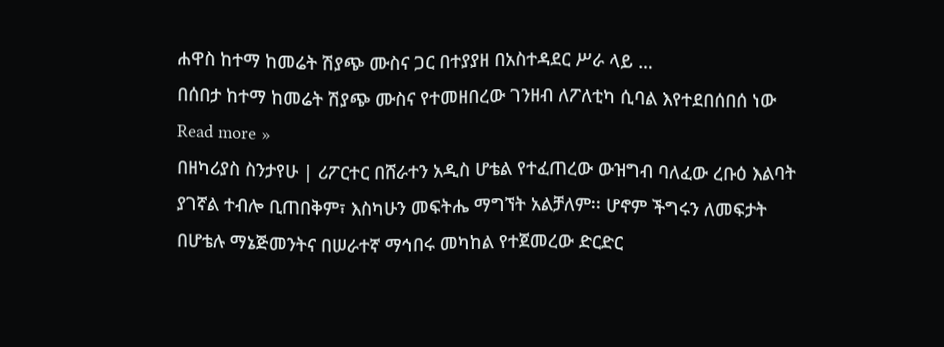ሐዋስ ከተማ ከመሬት ሽያጭ ሙስና ጋር በተያያዘ በአስተዳደር ሥራ ላይ …
በሰበታ ከተማ ከመሬት ሽያጭ ሙስና የተመዘበረው ገንዘብ ለፖለቲካ ሲባል እየተደበሰበሰ ነው Read more »
በዘካሪያስ ስንታየሁ | ሪፖርተር በሸራተን አዲስ ሆቴል የተፈጠረው ውዝግብ ባለፈው ረቡዕ እልባት ያገኛል ተብሎ ቢጠበቅም፣ እስካሁን መፍትሔ ማግኘት አልቻለም፡፡ ሆኖም ችግሩን ለመፍታት በሆቴሉ ማኔጅመንትና በሠራተኛ ማኅበሩ መካከል የተጀመረው ድርድር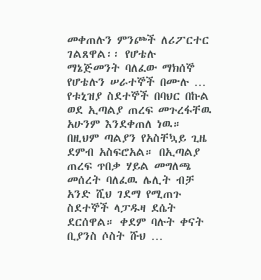መቀጠሉን ምንጮች ለሪፖርተር ገልጸዋል፡፡ የሆቴሉ ማኔጅመንት ባለፈው ማክሰኞ የሆቴሉን ሠራተኞች በሙሉ …
የቱኒዝያ ስደተኞች በባህር በኩል ወደ ኢጣልያ ጠረፍ መጉረፋቸዉ አሁንም እንደቀጠለ ነዉ። በዚህም ጣልያን የአስቸኳይ ጊዜ ደምብ አስፍሮአል። በኢጣልያ ጠረፍ ጥበቃ ሃይል መግለጫ መሰረት ባለፈዉ ሌሊት ብቻ አንድ ሺህ ገደማ የሚጠጉ ስደተኞች ላፓዱዛ ደሴት ደርሰዋል። ቀደም ባሉት ቀናት ቢያንስ ሶስት ሹህ …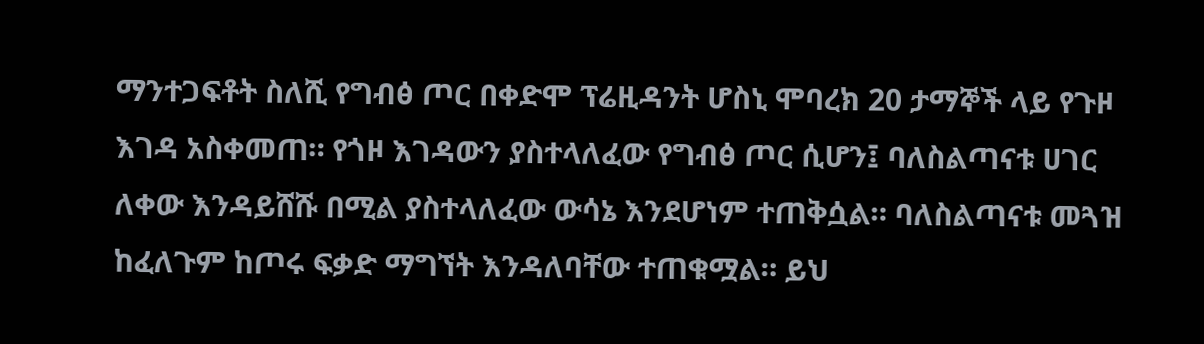ማንተጋፍቶት ስለሺ የግብፅ ጦር በቀድሞ ፕሬዚዳንት ሆስኒ ሞባረክ 20 ታማኞች ላይ የጉዞ እገዳ አስቀመጠ። የጎዞ እገዳውን ያስተላለፈው የግብፅ ጦር ሲሆን፤ ባለስልጣናቱ ሀገር ለቀው እንዳይሸሹ በሚል ያስተላለፈው ውሳኔ እንደሆነም ተጠቅሷል። ባለስልጣናቱ መጓዝ ከፈለጉም ከጦሩ ፍቃድ ማግኘት እንዳለባቸው ተጠቁሟል። ይህ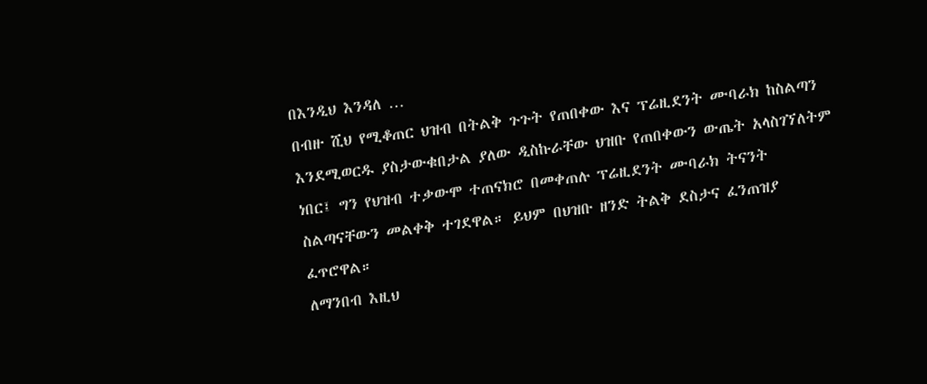በእንዲህ እንዳለ …
በብዙ ሺህ የሚቆጠር ህዝብ በትልቅ ጉጉት የጠበቀው እና ፕሬዚደንት ሙባራክ ከስልጣን እንደሚወርዱ ያስታውቁበታል ያለው ዲስኩራቸው ህዝቡ የጠበቀውን ውጤት አላስገኘለትም ነበር፤ ግን የህዝብ ተቃውሞ ተጠናክሮ በመቀጠሉ ፕሬዚደንት ሙባራክ ትናንት ስልጣናቸውን መልቀቅ ተገደዋል። ይህም በህዝቡ ዘንድ ትልቅ ደስታና ፈንጠዝያ ፈጥሮዋል።
ለማንበብ እዚህ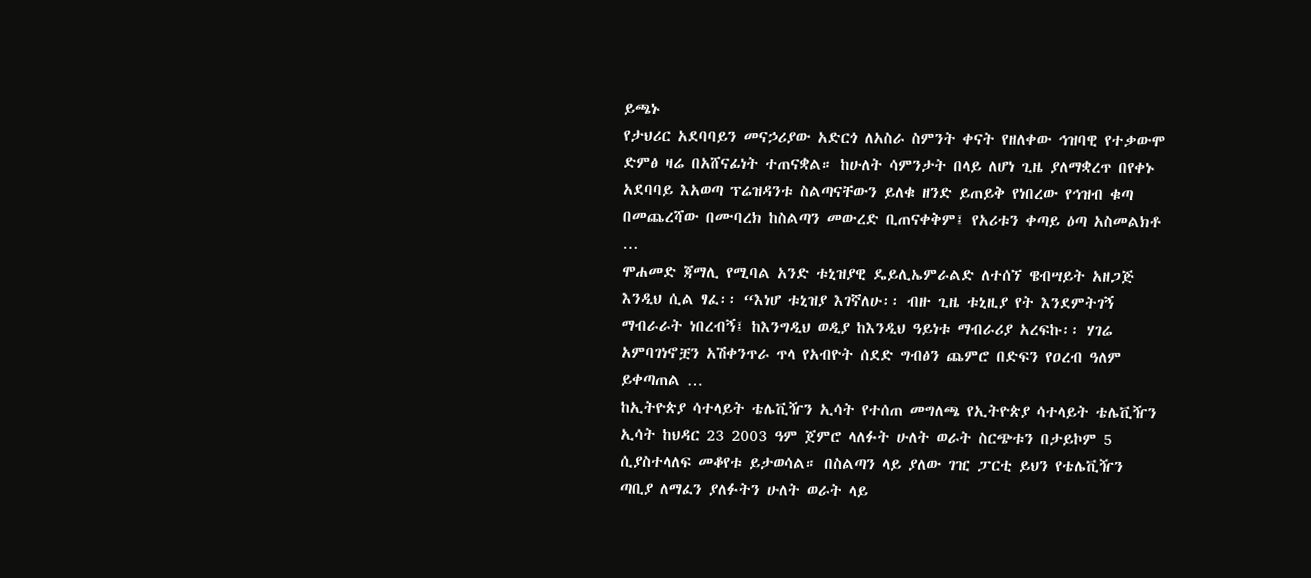ይጫኑ
የታህሪር አደባባይን መናኃሪያው አድርጎ ለአስራ ስምንት ቀናት የዘለቀው ኅዝባዊ የተቃውሞ ድምፅ ዛሬ በአሸናፊነት ተጠናቋል። ከሁለት ሳምንታት በላይ ለሆነ ጊዜ ያለማቋረጥ በየቀኑ አደባባይ እአወጣ ፕሬዝዳንቱ ስልጣናቸውን ይለቁ ዘንድ ይጠይቅ የነበረው የኅዝብ ቁጣ በመጨረሻው በሙባረክ ከስልጣን መውረድ ቢጠናቀቅም፤ የአሪቱን ቀጣይ ዕጣ አስመልክቶ …
ሞሐመድ ጃማሊ የሚባል አንድ ቱኒዝያዊ ዴይሊኤምራልድ ለተሰኘ ዌብሣይት አዘጋጅ እንዲህ ሲል ፃፈ፡፡ “እነሆ ቱኒዝያ እገኛለሁ፡፡ ብዙ ጊዜ ቱኒዚያ የት እንደምትገኝ ማብራራት ነበረብኝ፤ ከእንግዲህ ወዲያ ከእንዲህ ዓይነቱ ማብራሪያ አረፍኩ፡፡ ሃገሬ አምባገነኖቿን አሽቀንጥራ ጥላ የአብዮት ሰደድ ግብፅን ጨምሮ በድፍን የዐረብ ዓለም ይቀጣጠል …
ከኢትዮጵያ ሳተላይት ቴሌቪዥን ኢሳት የተሰጠ መግለጫ የኢትዮጵያ ሳተላይት ቴሌቪዥን ኢሳት ከህዳር 23 2003 ዓም ጀምሮ ላለፉት ሁለት ወራት ስርጭቱን በታይኮም 5 ሲያስተላለፍ መቆየቱ ይታወሳል። በስልጣን ላይ ያለው ገዢ ፓርቲ ይህን የቴሌቪዥን ጣቢያ ለማፈን ያለፉትን ሁለት ወራት ላይ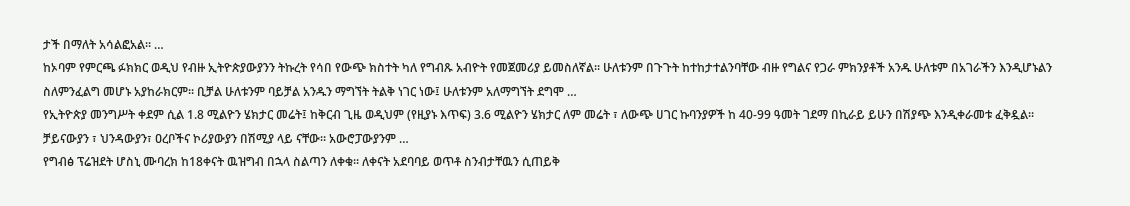ታች በማለት አሳልፎአል። …
ከኦባም የምርጫ ፉክክር ወዲህ የብዙ ኢትዮጵያውያንን ትኩረት የሳበ የውጭ ክስተት ካለ የግብጹ አብዮት የመጀመሪያ ይመስለኛል። ሁለቱንም በጉጉት ከተከታተልንባቸው ብዙ የግልና የጋራ ምክንያቶች አንዱ ሁለቱም በአገራችን እንዲሆኑልን ስለምንፈልግ መሆኑ አያከራክርም። ቢቻል ሁለቱንም ባይቻል አንዱን ማግኘት ትልቅ ነገር ነው፤ ሁለቱንም አለማግኘት ደግሞ …
የኢትዮጵያ መንግሥት ቀደም ሲል 1.8 ሚልዮን ሄክታር መሬት፤ ከቅርብ ጊዜ ወዲህም (የዚያኑ እጥፍ) 3.6 ሚልዮን ሄክታር ለም መሬት ፣ ለውጭ ሀገር ኩባንያዎች ከ 40-99 ዓመት ገደማ በኪራይ ይሁን በሽያጭ እንዲቀራመቱ ፈቅዷል። ቻይናውያን ፣ ህንዳውያን፣ ዐረቦችና ኮሪያውያን በሽሚያ ላይ ናቸው። አውሮፓውያንም …
የግብፅ ፕሬዝደት ሆስኒ ሙባረክ ከ18ቀናት ዉዝግብ በኋላ ስልጣን ለቀቁ። ለቀናት አደባባይ ወጥቶ ስንብታቸዉን ሲጠይቅ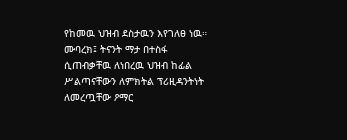የከመዉ ህዝብ ደስታዉን እየገለፀ ነዉ። ሙባረክ፤ ትናንት ማታ በተስፋ ሲጠብቃቸዉ ለነበረዉ ህዝብ ከፊል ሥልጣናቸውን ለምክትል ፕሪዚዳንትነት ለመረጧቸው ዖማር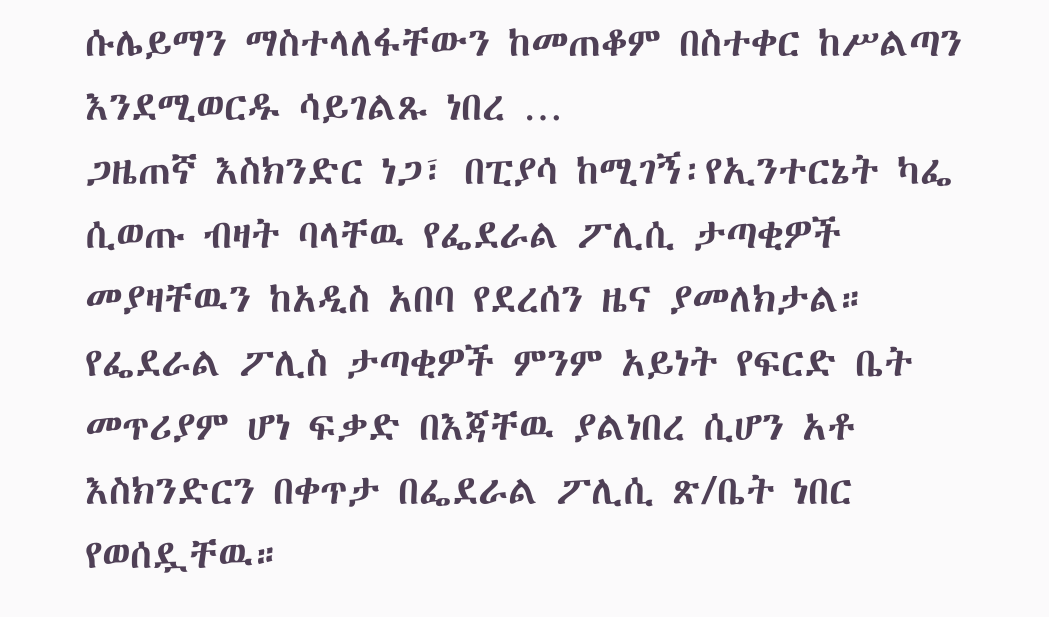ሱሌይማን ማስተላለፋቸውን ከመጠቆም በስተቀር ከሥልጣን እንደሚወርዱ ሳይገልጹ ነበረ …
ጋዜጠኛ እስክንድር ነጋ፣ በፒያሳ ከሚገኝ፡የኢንተርኔት ካፌ ሲወጡ ብዛት ባላቸዉ የፌደራል ፖሊሲ ታጣቂዎች መያዛቸዉን ከአዲስ አበባ የደረሰን ዜና ያመለክታል። የፌደራል ፖሊስ ታጣቂዎች ምንም አይነት የፍርድ ቤት መጥሪያም ሆነ ፍቃድ በእጃቸዉ ያልነበረ ሲሆን አቶ እስክንድርን በቀጥታ በፌደራል ፖሊሲ ጽ/ቤት ነበር የወሰዷቸዉ።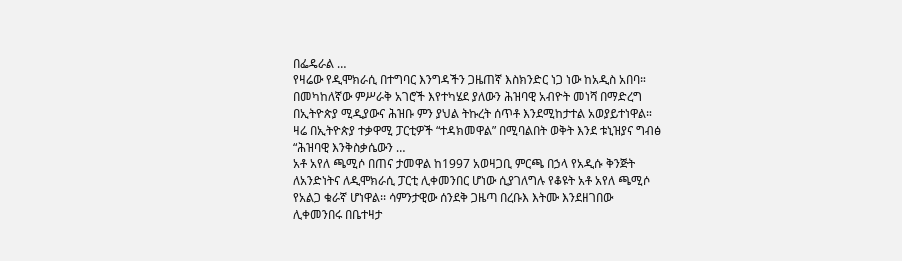በፌዴራል …
የዛሬው የዲሞክራሲ በተግባር እንግዳችን ጋዜጠኛ እስክንድር ነጋ ነው ከአዲስ አበባ። በመካከለኛው ምሥራቅ አገሮች እየተካሄደ ያለውን ሕዝባዊ አብዮት መነሻ በማድረግ በኢትዮጵያ ሚዲያውና ሕዝቡ ምን ያህል ትኩረት ሰጥቶ እንደሚከታተል አወያይተነዋል። ዛሬ በኢትዮጵያ ተቃዋሚ ፓርቲዎች “ተዳክመዋል” በሚባልበት ወቅት እንደ ቱኒዝያና ግብፅ “ሕዝባዊ እንቅስቃሴውን …
አቶ አየለ ጫሚሶ በጠና ታመዋል ከ1997 አወዛጋቢ ምርጫ በኃላ የአዲሱ ቅንጅት ለአንድነትና ለዲሞክራሲ ፓርቲ ሊቀመንበር ሆነው ሲያገለግሉ የቆዩት አቶ አየለ ጫሚሶ የአልጋ ቁራኛ ሆነዋል፡፡ ሳምንታዊው ሰንደቅ ጋዜጣ በረቡእ እትሙ እንደዘገበው ሊቀመንበሩ በቤተዛታ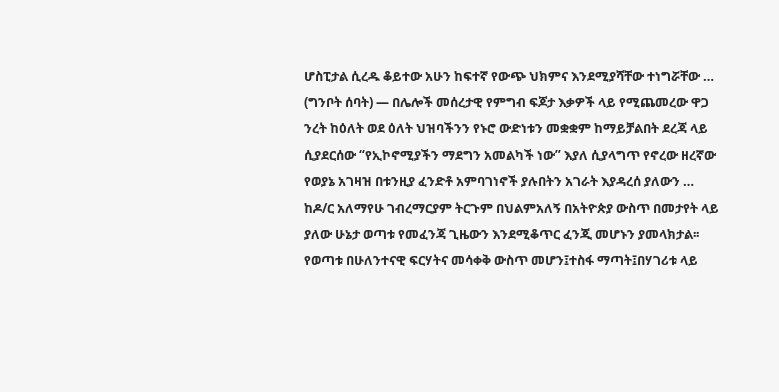ሆስፒታል ሲረዱ ቆይተው አሁን ከፍተኛ የውጭ ህክምና እንደሚያሻቸው ተነግሯቸው …
(ግንቦት ሰባት) — በሌሎች መሰረታዊ የምግብ ፍጆታ እቃዎች ላይ የሚጨመረው ዋጋ ንረት ከዕለት ወደ ዕለት ህዝባችንን የኑሮ ውድነቱን መቋቋም ከማይቻልበት ደረጃ ላይ ሲያደርሰው “የኢኮኖሚያችን ማደግን አመልካች ነው” እያለ ሲያላግጥ የኖረው ዘረኛው የወያኔ አገዛዝ በቱንዚያ ፈንድቶ አምባገነኖች ያሉበትን አገራት እያዳረሰ ያለውን …
ከዶ/ር አለማየሁ ገብረማርያም ትርጉም በህልምአለኝ በአትዮጵያ ውስጥ በመታየት ላይ ያለው ሁኔታ ወጣቱ የመፈንጃ ጊዜውን እንደሚቆጥር ፈንጂ መሆኑን ያመላክታል፡፡የወጣቱ በሁለንተናዊ ፍርሃትና መሳቀቅ ውስጥ መሆን፤ተስፋ ማጣት፤በሃገሪቱ ላይ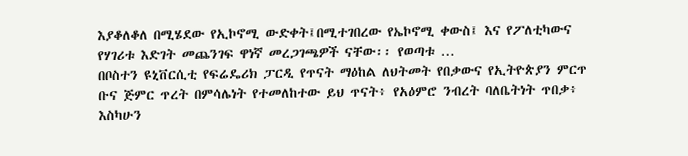እያቆለቆለ በሚሄደው የኢኮኖሚ ውድቀት፤በሚተገበረው የኤኮኖሚ ቀውስ፤ እና የፖለቲካውና የሃገሪቱ እድገት መጨንገፍ ዋነኛ መረጋገጫዎች ናቸው፡፡ የወጣቱ …
በቦስተን ዩኒቨርሲቲ የፍሬዴሪክ ፓርዲ የጥናት ማዕከል ለህትመት የበቃውና የኢትዮጵያን ምርጥ ቡና ጅምር ጥረት በምሳሌነት የተመለከተው ይህ ጥናት፥ የአዕምሮ ንብረት ባለቤትነት ጥበቃ፥ እስካሁን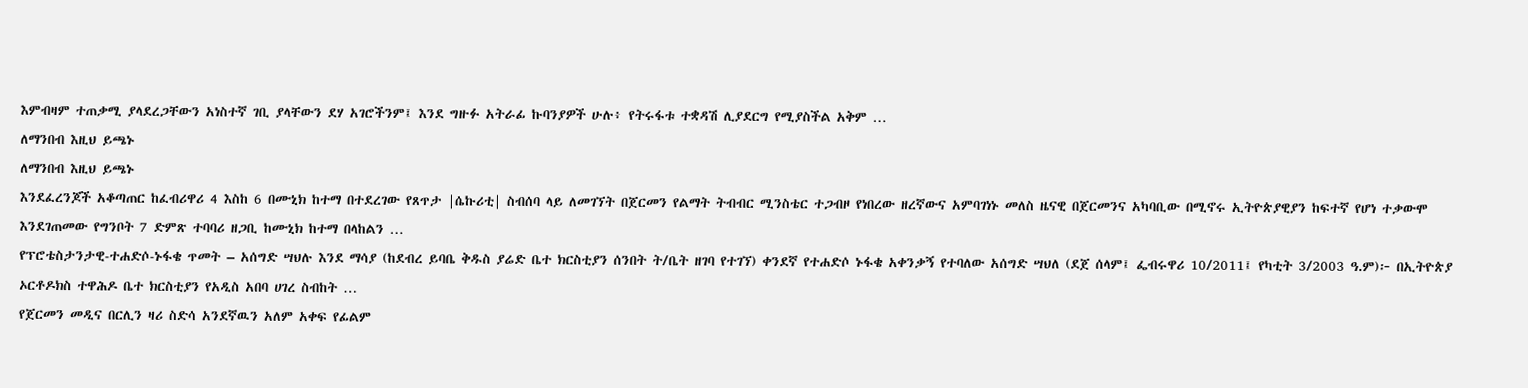እምብዛም ተጠቃሚ ያላደረጋቸውን አነስተኛ ገቢ ያላቸውን ደሃ አገሮችንም፤ እንደ ግዙፉ አትራፊ ኩባንያዎች ሁሉ፥ የትሩፋቱ ተቋዳሽ ሊያደርግ የሚያስችል አቅም …
ለማንበብ እዚህ ይጫኑ
ለማንበብ እዚህ ይጫኑ
እንደፈረንጆች አቆጣጠር ከፈብሪዋሪ 4 እስከ 6 በሙኒክ ከተማ በተደረገው የጸጥታ |ሴኩሪቲ| ስብሰባ ላይ ለመገኘት በጀርመን የልማት ትብብር ሚንስቴር ተጋብዞ የነበረው ዘረኛውና አምባገነኑ መለስ ዜናዊ በጀርመንና አካባቢው በሚኖሩ ኢትዮጵያዊያን ከፍተኛ የሆነ ተቃውሞ እንደገጠመው የግንቦት 7 ድምጽ ተባባሪ ዘጋቢ ከሙኒክ ከተማ በላከልን …
የፕሮቴስታንታዊ-ተሐድሶ-ኑፋቄ ጥመት – አሰግድ ሣህሉ እንደ ማሳያ (ከደብረ ይባቤ ቅዱስ ያሬድ ቤተ ክርስቲያን ሰንበት ት/ቤት ዘገባ የተገኘ) ቀንደኛ የተሐድሶ ኑፋቄ አቀንቃኝ የተባለው አሰግድ ሣህለ (ደጀ ሰላም፤ ፌብሩዋሪ 10/2011፤ የካቲት 3/2003 ዓ.ም)፦ በኢትዮጵያ ኦርቶዶክስ ተዋሕዶ ቤተ ክርስቲያን የአዲስ አበባ ሀገረ ስብከት …
የጀርመን መዲና በርሊን ዛሪ ስድሳ አንደኛዉን አለም አቀፍ የፊልም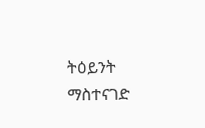ትዕይንት ማስተናገድ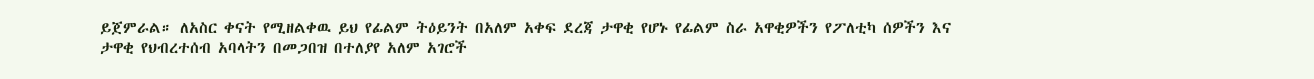ይጀምራል። ለአስር ቀናት የሚዘልቀዉ ይህ የፊልም ትዕይንት በአለም አቀፍ ደረጃ ታዋቂ የሆኑ የፊልም ስራ አዋቂዎችን የፖለቲካ ሰዎችን እና ታዋቂ የህብረተሰብ አባላትን በመጋበዝ በተለያየ አለም አገሮች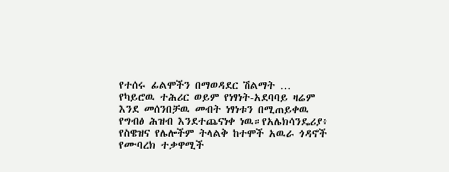የተሰሩ ፊልሞችን በማወዳደር ሽልማት …
የካይሮዉ ተሕሪር ወይም የነፃነት-አደባባይ ዛሬም እንደ መሰንበቻዉ መብት ነፃነቱን በሚጠይቀዉ የግብፅ ሕዝብ እንደተጨናነቀ ነዉ።የአሌክሳንዴሪያ፥ የስዌዝና የሌሎችም ትላልቅ ከተሞች አዉራ ጎዳኖች የሙባረክ ተቃዋሚች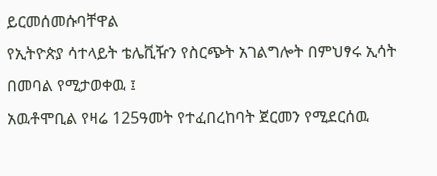ይርመሰመሱባቸዋል
የኢትዮጵያ ሳተላይት ቴሌቪዥን የስርጭት አገልግሎት በምህፃሩ ኢሳት በመባል የሚታወቀዉ ፤
አዉቶሞቢል የዛሬ 125ዓመት የተፈበረከባት ጀርመን የሚደርሰዉ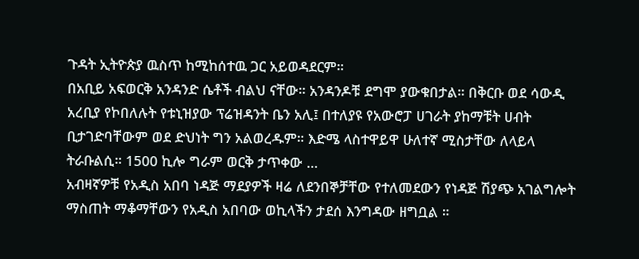ጉዳት ኢትዮጵያ ዉስጥ ከሚከሰተዉ ጋር አይወዳደርም።
በአቢይ አፍወርቅ አንዳንድ ሴቶች ብልህ ናቸው። አንዳንዶቹ ደግሞ ያውቁበታል። በቅርቡ ወደ ሳውዲ አረቢያ የኮበለሉት የቱኒዝያው ፕሬዝዳንት ቤን አሊ፤ በተለያዩ የአውሮፓ ሀገራት ያከማቹት ሀብት ቢታገድባቸውም ወደ ድህነት ግን አልወረዱም። እድሜ ላስተዋይዋ ሁለተኛ ሚስታቸው ለላይላ ትራቡልሲ። 1500 ኪሎ ግራም ወርቅ ታጥቀው …
አብዛኛዎቹ የአዲስ አበባ ነዳጅ ማደያዎች ዛሬ ለደንበኞቻቸው የተለመደውን የነዳጅ ሽያጭ አገልግሎት ማስጠት ማቆማቸውን የአዲስ አበባው ወኪላችን ታደሰ እንግዳው ዘግቧል ።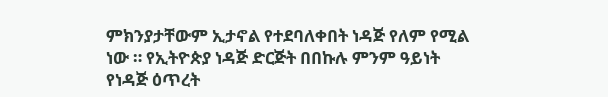ምክንያታቸውም ኢታኖል የተደባለቀበት ነዳጅ የለም የሚል ነው ። የኢትዮጵያ ነዳጅ ድርጅት በበኩሉ ምንም ዓይነት የነዳጅ ዕጥረት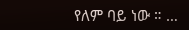የለም ባይ ነው ። …